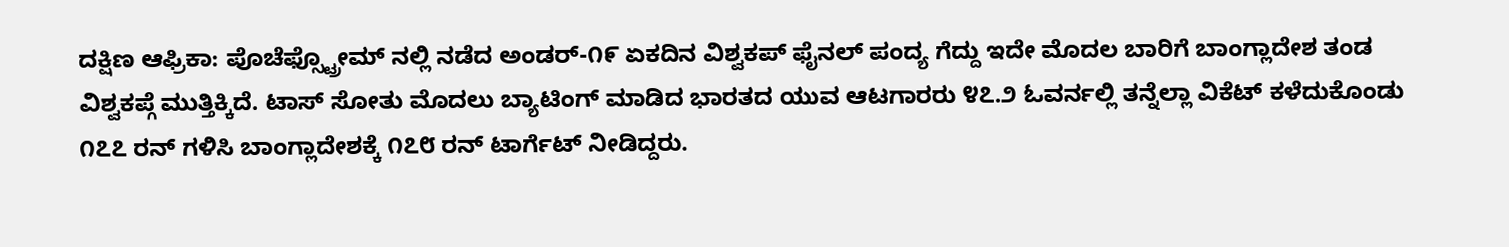ದಕ್ಷಿಣ ಆಫ್ರಿಕಾ: ಪೊಚೆಫ್ಸ್ಟ್ರೋಮ್ ನಲ್ಲಿ ನಡೆದ ಅಂಡರ್-೧೯ ಏಕದಿನ ವಿಶ್ವಕಪ್ ಫೈನಲ್ ಪಂದ್ಯ ಗೆದ್ದು ಇದೇ ಮೊದಲ ಬಾರಿಗೆ ಬಾಂಗ್ಲಾದೇಶ ತಂಡ ವಿಶ್ವಕಪ್ಗೆ ಮುತ್ತಿಕ್ಕಿದೆ. ಟಾಸ್ ಸೋತು ಮೊದಲು ಬ್ಯಾಟಿಂಗ್ ಮಾಡಿದ ಭಾರತದ ಯುವ ಆಟಗಾರರು ೪೭.೨ ಓವರ್ನಲ್ಲಿ ತನ್ನೆಲ್ಲಾ ವಿಕೆಟ್ ಕಳೆದುಕೊಂಡು ೧೭೭ ರನ್ ಗಳಿಸಿ ಬಾಂಗ್ಲಾದೇಶಕ್ಕೆ ೧೭೮ ರನ್ ಟಾರ್ಗೆಟ್ ನೀಡಿದ್ದರು.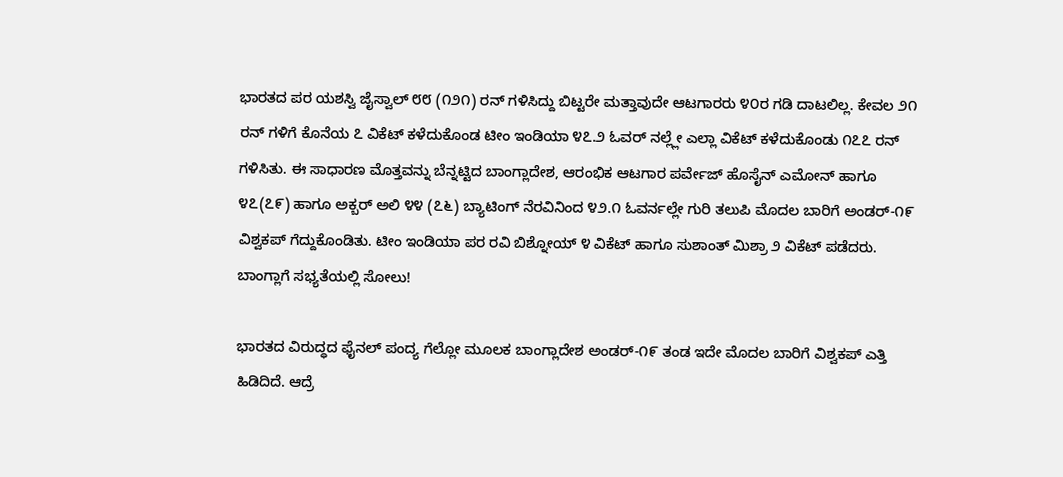ಭಾರತದ ಪರ ಯಶಸ್ವಿ ಜೈಸ್ವಾಲ್ ೮೮ (೧೨೧) ರನ್ ಗಳಿಸಿದ್ದು ಬಿಟ್ಟರೇ ಮತ್ತಾವುದೇ ಆಟಗಾರರು ೪೦ರ ಗಡಿ ದಾಟಲಿಲ್ಲ. ಕೇವಲ ೨೧ ರನ್ ಗಳಿಗೆ ಕೊನೆಯ ೭ ವಿಕೆಟ್ ಕಳೆದುಕೊಂಡ ಟೀಂ ಇಂಡಿಯಾ ೪೭.೨ ಓವರ್ ನಲ್ಲ್ಲೇ ಎಲ್ಲಾ ವಿಕೆಟ್ ಕಳೆದುಕೊಂಡು ೧೭೭ ರನ್ ಗಳಿಸಿತು. ಈ ಸಾಧಾರಣ ಮೊತ್ತವನ್ನು ಬೆನ್ನಟ್ಟಿದ ಬಾಂಗ್ಲಾದೇಶ, ಆರಂಭಿಕ ಆಟಗಾರ ಪರ್ವೇಜ್ ಹೊಸೈನ್ ಎಮೋನ್ ಹಾಗೂ ೪೭(೭೯) ಹಾಗೂ ಅಕ್ಬರ್ ಅಲಿ ೪೪ (೭೬) ಬ್ಯಾಟಿಂಗ್ ನೆರವಿನಿಂದ ೪೨.೧ ಓವರ್ನಲ್ಲೇ ಗುರಿ ತಲುಪಿ ಮೊದಲ ಬಾರಿಗೆ ಅಂಡರ್-೧೯ ವಿಶ್ವಕಪ್ ಗೆದ್ದುಕೊಂಡಿತು. ಟೀಂ ಇಂಡಿಯಾ ಪರ ರವಿ ಬಿಶ್ನೋಯ್ ೪ ವಿಕೆಟ್ ಹಾಗೂ ಸುಶಾಂತ್ ಮಿಶ್ರಾ ೨ ವಿಕೆಟ್ ಪಡೆದರು.
ಬಾಂಗ್ಲಾಗೆ ಸಭ್ಯತೆಯಲ್ಲಿ ಸೋಲು!

ಭಾರತದ ವಿರುದ್ಧದ ಫೈನಲ್ ಪಂದ್ಯ ಗೆಲ್ಲೋ ಮೂಲಕ ಬಾಂಗ್ಲಾದೇಶ ಅಂಡರ್-೧೯ ತಂಡ ಇದೇ ಮೊದಲ ಬಾರಿಗೆ ವಿಶ್ವಕಪ್ ಎತ್ತಿ ಹಿಡಿದಿದೆ. ಆದ್ರೆ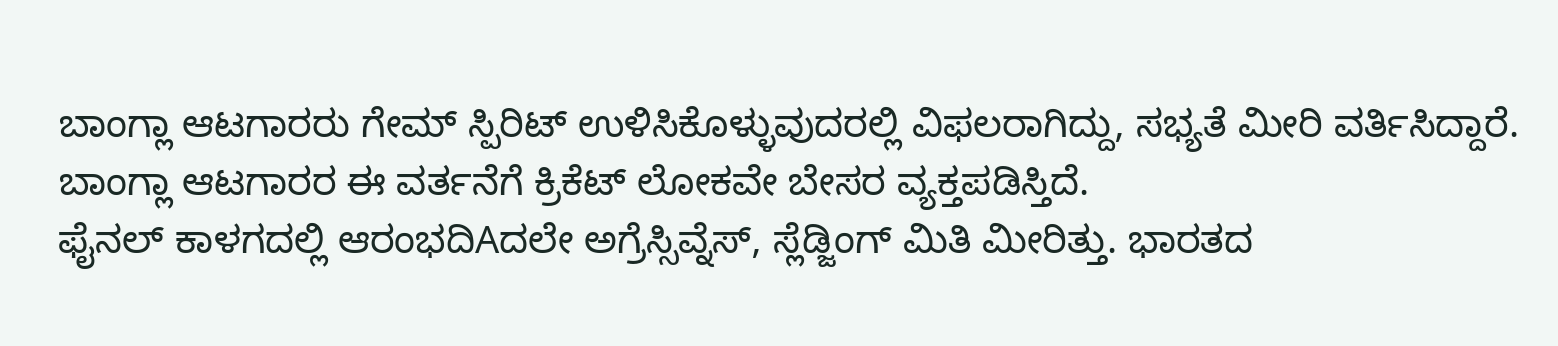ಬಾಂಗ್ಲಾ ಆಟಗಾರರು ಗೇಮ್ ಸ್ಪಿರಿಟ್ ಉಳಿಸಿಕೊಳ್ಳುವುದರಲ್ಲಿ ವಿಫಲರಾಗಿದ್ದು, ಸಭ್ಯತೆ ಮೀರಿ ವರ್ತಿಸಿದ್ದಾರೆ. ಬಾಂಗ್ಲಾ ಆಟಗಾರರ ಈ ವರ್ತನೆಗೆ ಕ್ರಿಕೆಟ್ ಲೋಕವೇ ಬೇಸರ ವ್ಯಕ್ತಪಡಿಸ್ತಿದೆ.
ಫೈನಲ್ ಕಾಳಗದಲ್ಲಿ ಆರಂಭದಿAದಲೇ ಅಗ್ರೆಸ್ಸಿವ್ನೆಸ್, ಸ್ಲೆಡ್ಜಿಂಗ್ ಮಿತಿ ಮೀರಿತ್ತು. ಭಾರತದ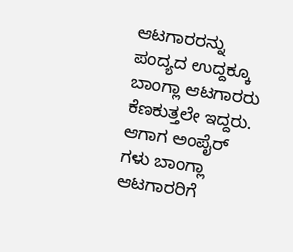ಆಟಗಾರರನ್ನು ಪಂದ್ಯದ ಉದ್ದಕ್ಕೂ ಬಾಂಗ್ಲಾ ಆಟಗಾರರು ಕೆಣಕುತ್ತಲೇ ಇದ್ದರು. ಆಗಾಗ ಅಂಪೈರ್ ಗಳು ಬಾಂಗ್ಲಾ ಆಟಗಾರರಿಗೆ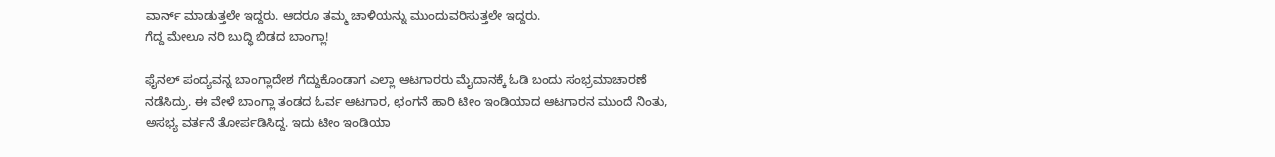ವಾರ್ನ್ ಮಾಡುತ್ತಲೇ ಇದ್ದರು. ಆದರೂ ತಮ್ಮ ಚಾಳಿಯನ್ನು ಮುಂದುವರಿಸುತ್ತಲೇ ಇದ್ದರು.
ಗೆದ್ದ ಮೇಲೂ ನರಿ ಬುದ್ಧಿ ಬಿಡದ ಬಾಂಗ್ಲಾ!

ಫೈನಲ್ ಪಂದ್ಯವನ್ನ ಬಾಂಗ್ಲಾದೇಶ ಗೆದ್ದುಕೊಂಡಾಗ ಎಲ್ಲಾ ಆಟಗಾರರು ಮೈದಾನಕ್ಕೆ ಓಡಿ ಬಂದು ಸಂಭ್ರಮಾಚಾರಣೆ ನಡೆಸಿದ್ರು. ಈ ವೇಳೆ ಬಾಂಗ್ಲಾ ತಂಡದ ಓರ್ವ ಆಟಗಾರ, ಛಂಗನೆ ಹಾರಿ ಟೀಂ ಇಂಡಿಯಾದ ಆಟಗಾರನ ಮುಂದೆ ನಿಂತು, ಅಸಭ್ಯ ವರ್ತನೆ ತೋರ್ಪಡಿಸಿದ್ದ. ಇದು ಟೀಂ ಇಂಡಿಯಾ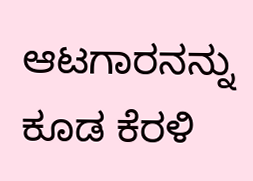ಆಟಗಾರನನ್ನು ಕೂಡ ಕೆರಳಿ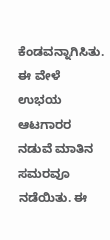ಕೆಂಡವನ್ನಾಗಿಸಿತು. ಈ ವೇಳೆ ಉಭಯ ಆಟಗಾರರ ನಡುವೆ ಮಾತಿನ ಸಮರವೂ ನಡೆಯಿತು. ಈ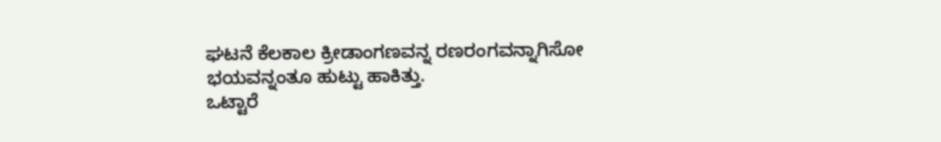ಘಟನೆ ಕೆಲಕಾಲ ಕ್ರೀಡಾಂಗಣವನ್ನ ರಣರಂಗವನ್ನಾಗಿಸೋ ಭಯವನ್ನಂತೂ ಹುಟ್ಟು ಹಾಕಿತ್ತು.
ಒಟ್ಟಾರೆ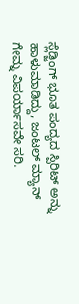ಸ್ಲೆಡ್ಜಿಂಗ್ ಭೂತ ಪಂದ್ಯದ ಸ್ಪಿರಿಟ್ ಅನ್ನು ಹಾಳುಮಾಡಿದ್ದು, ಜಂಟಲ್ ಮ್ಯಾನ್ ಗೇಮ್ನ ವಿಪರ್ಯಾಸವೇ ಸರಿ.